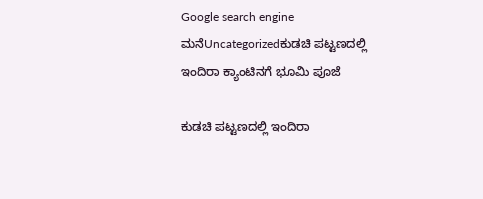Google search engine
ಮನೆUncategorizedಕುಡಚಿ ಪಟ್ಟಣದಲ್ಲಿ ಇಂದಿರಾ ಕ್ಯಾಂಟಿನಗೆ ಭೂಮಿ ಪೂಜೆ

ಕುಡಚಿ ಪಟ್ಟಣದಲ್ಲಿ ಇಂದಿರಾ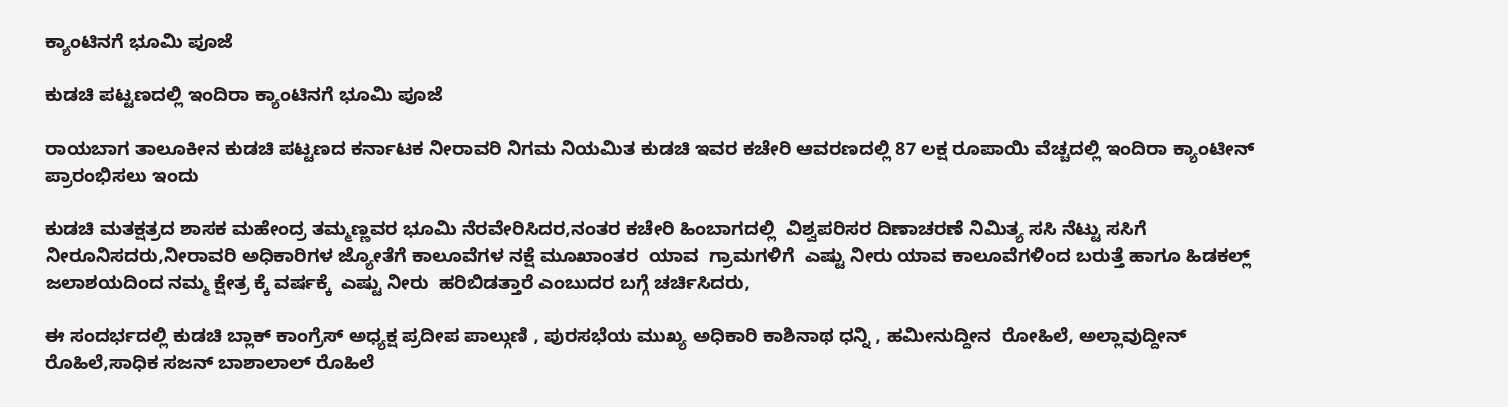ಕ್ಯಾಂಟಿನಗೆ ಭೂಮಿ ಪೂಜೆ

ಕುಡಚಿ ಪಟ್ಟಣದಲ್ಲಿ ಇಂದಿರಾ ಕ್ಯಾಂಟಿನಗೆ ಭೂಮಿ ಪೂಜೆ

ರಾಯಬಾಗ ತಾಲೂಕೀನ ಕುಡಚಿ ಪಟ್ಟಣದ ಕರ್ನಾಟಕ ನೀರಾವರಿ ನಿಗಮ ನಿಯಮಿತ ಕುಡಚಿ ಇವರ ಕಚೇರಿ ಆವರಣದಲ್ಲಿ 87 ಲಕ್ಷ ರೂಪಾಯಿ ವೆಚ್ಚದಲ್ಲಿ ಇಂದಿರಾ ಕ್ಯಾಂಟೀನ್ ಪ್ರಾರಂಭಿಸಲು ಇಂದು

ಕುಡಚಿ ಮತಕ್ಷತ್ರದ ಶಾಸಕ ಮಹೇಂದ್ರ ತಮ್ಮಣ್ಣವರ ಭೂಮಿ ನೆರವೇರಿಸಿದರ,ನಂತರ ಕಚೇರಿ ಹಿಂಬಾಗದಲ್ಲಿ  ವಿಶ್ವಪರಿಸರ ದಿಣಾಚರಣೆ ನಿಮಿತ್ಯ ಸಸಿ ನೆಟ್ಟು ಸಸಿಗೆ ನೀರೂನಿಸದರು,ನೀರಾವರಿ ಅಧಿಕಾರಿಗಳ ಜ್ಯೋತೆಗೆ ಕಾಲೂವೆಗಳ ನಕ್ಷೆ ಮೂಖಾಂತರ  ಯಾವ  ಗ್ರಾಮಗಳಿಗೆ  ಎಷ್ಟು ನೀರು ಯಾವ ಕಾಲೂವೆಗಳಿಂದ ಬರುತ್ತೆ ಹಾಗೂ ಹಿಡಕಲ್ಲ್ ಜಲಾಶಯದಿಂದ ನಮ್ಮ ಕ್ಷೇತ್ರ ಕ್ಕೆ ವರ್ಷಕ್ಕೆ  ಎಷ್ಟು ನೀರು ‌ ಹರಿಬಿಡತ್ತಾರೆ ಎಂಬುದರ ಬಗ್ಗೆ ಚರ್ಚಿಸಿದರು,

ಈ ಸಂದರ್ಭದಲ್ಲಿ ಕುಡಚಿ ಬ್ಲಾಕ್ ಕಾಂಗ್ರೆಸ್ ಅಧ್ಯಕ್ಷ ಪ್ರದೀಪ ಪಾಲ್ಗುಣಿ , ಪುರಸಭೆಯ ಮುಖ್ಯ ಅಧಿಕಾರಿ ಕಾಶಿನಾಥ ಧನ್ನಿ , ಹಮೀನುದ್ದೀನ  ರೋಹಿಲೆ, ಅಲ್ಲಾವುದ್ದೀನ್ ರೊಹಿಲೆ,ಸಾಧಿಕ ಸಜನ್ ಬಾಶಾಲಾಲ್ ರೊಹಿಲೆ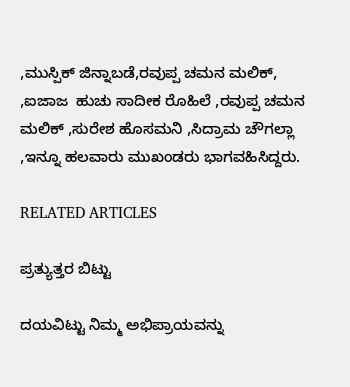,ಮುಸ್ಪಿಕ್ ಜಿನ್ನಾಬಡೆ,ರವುಪ್ಪ ಚಮನ ಮಲಿಕ್,  ,ಐಜಾಜ  ಹುಚು ಸಾದೀಕ ರೊಹಿಲೆ ,ರವುಪ್ಪ ಚಮನ ಮಲಿಕ್ ,ಸುರೇಶ ಹೊಸಮನಿ ,ಸಿದ್ರಾಮ ಚೌಗಲ್ಲಾ ,ಇನ್ನೂ ಹಲವಾರು ಮುಖಂಡರು ಭಾಗವಹಿಸಿದ್ದರು.

RELATED ARTICLES

ಪ್ರತ್ಯುತ್ತರ ಬಿಟ್ಟು

ದಯವಿಟ್ಟು ನಿಮ್ಮ ಅಭಿಪ್ರಾಯವನ್ನು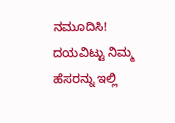ನಮೂದಿಸಿ!
ದಯವಿಟ್ಟು ನಿಮ್ಮ ಹೆಸರನ್ನು ಇಲ್ಲಿ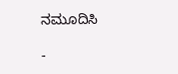ನಮೂದಿಸಿ

-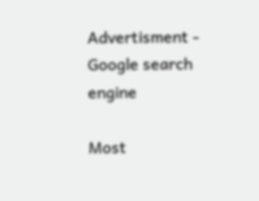Advertisment -
Google search engine

Most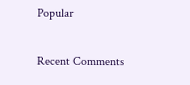Popular

Recent Comments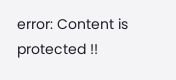error: Content is protected !!